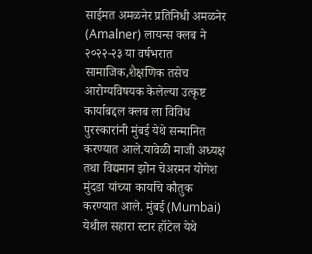साईमत अमळनेर प्रतिनिधी अमळनेर (Amalner) लायन्स क्लब ने २०२२-२३ या वर्षभरात सामाजिक,शैक्षणिक तसेच आरोग्यविषयक केलेल्या उत्कृष्ट कार्याबद्दल क्लब ला विविध पुरस्कारांनी मुंबई येथे सन्मानित करण्यात आले.यावेळी माजी अध्यक्ष तथा विद्यमान झोन चेअरमन योगेश मुंदडा यांच्या कार्याचे कौतुक करण्यात आले. मुंबई (Mumbai) येथील सहारा स्टार हॉटेल येथे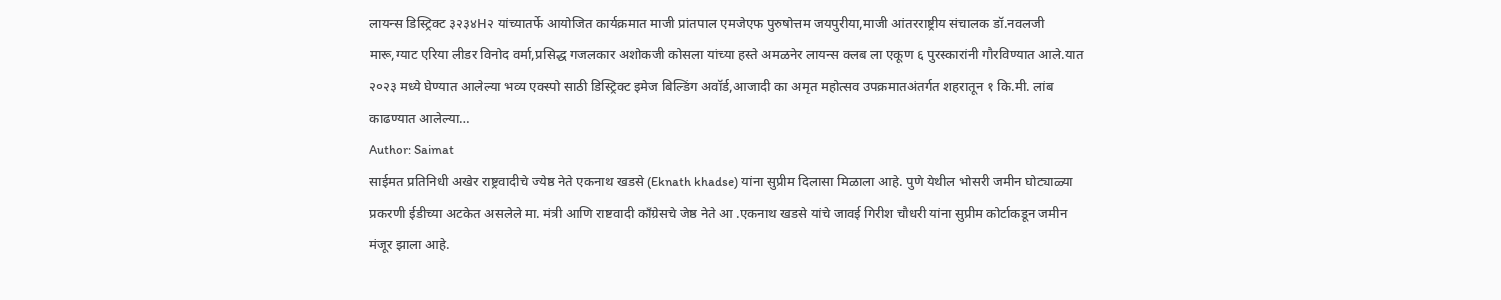लायन्स डिस्ट्रिक्ट ३२३४H२ यांच्यातर्फे आयोजित कार्यक्रमात माजी प्रांतपाल एमजेएफ पुरुषोत्तम जयपुरीया,माजी आंतरराष्ट्रीय संचालक डॉ.नवलजी मारू,ग्याट एरिया लीडर विनोद वर्मा,प्रसिद्ध गजलकार अशोकजी कोसला यांच्या हस्ते अमळनेर लायन्स क्लब ला एकूण ६ पुरस्कारांनी गौरविण्यात आले.यात २०२३ मध्ये घेण्यात आलेल्या भव्य एक्स्पो साठी डिस्ट्रिक्ट इमेज बिल्डिंग अवॉर्ड,आजादी का अमृत महोत्सव उपक्रमातअंतर्गत शहरातून १ कि.मी. लांब काढण्यात आलेल्या…
Author: Saimat
साईमत प्रतिनिधी अखेर राष्ट्रवादीचे ज्येष्ठ नेते एकनाथ खडसे (Eknath khadse) यांना सुप्रीम दिलासा मिळाला आहे. पुणे येथील भोसरी जमीन घोट्याळ्या प्रकरणी ईडीच्या अटकेत असलेले मा. मंत्री आणि राष्टवादी काँग्रेसचे जेष्ठ नेते आ .एकनाथ खडसे यांचे जावई गिरीश चौधरी यांना सुप्रीम कोर्टाकडून जमीन मंजूर झाला आहे.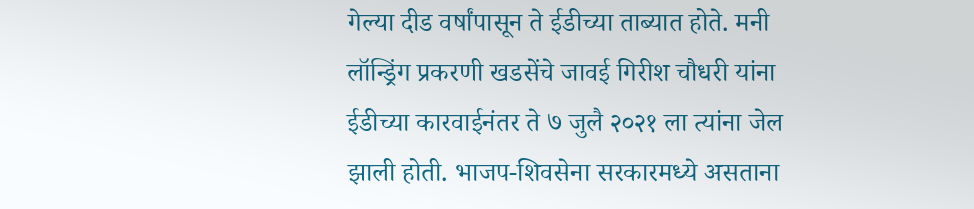गेल्या दीड वर्षांपासून ते ईडीच्या ताब्यात होते. मनी लॉन्ड्रिंग प्रकरणी खडसेंचे जावई गिरीश चौधरी यांना ईडीच्या कारवाईनंतर ते ७ जुलै २०२१ ला त्यांना जेल झाली होती. भाजप-शिवसेना सरकारमध्ये असताना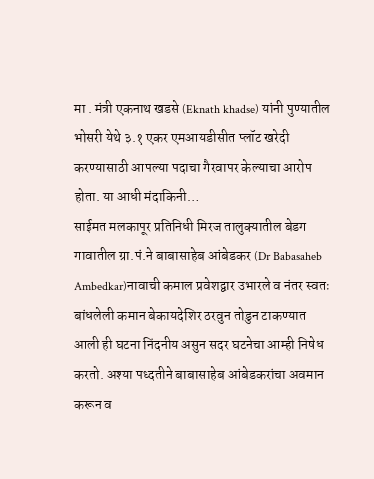मा . मंत्री एकनाथ खडसे (Eknath khadse) यांनी पुण्यातील भोसरी येथे ३.१ एकर एमआयडीसीत प्लॉट खरेदी करण्यासाठी आपल्या पदाचा गैरवापर केल्याचा आरोप होता. या आधी मंदाकिनी…
साईमत मलकापूर प्रतिनिधी मिरज तालुक्यातील बेडग गावातील ग्रा.पं.ने बाबासाहेब आंबेडकर (Dr Babasaheb Ambedkar)नावाची कमाल प्रवेशद्वार उभारले व नंतर स्वतः बांधलेली कमान बेकायदेशिर ठरवुन तोडुन टाकण्यात आली ही घटना निंदनीय असुन सदर घटनेचा आम्ही निषेध करतो. अश्या पध्दतीने बाबासाहेब आंबेडकरांचा अवमान करून व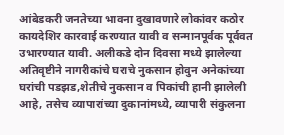आंबेडकरी जनतेच्या भावना दुखावणारे लोकांवर कठोर कायदेशिर कारवाई करण्यात यावी व सन्मानपूर्वक पूर्ववत उभारण्यात यावी. अलीकडे दोन दिवसा मध्ये झालेल्या अतिवृष्टीने नागरीकांचे घराचे नुकसान होवुन अनेकांच्या घरांची पडझड,शेतीचे नुकसान व पिकांची हानी झालेली आहे, तसेच व्यापारांच्या दुकानांमध्ये, व्यापारी संकुलना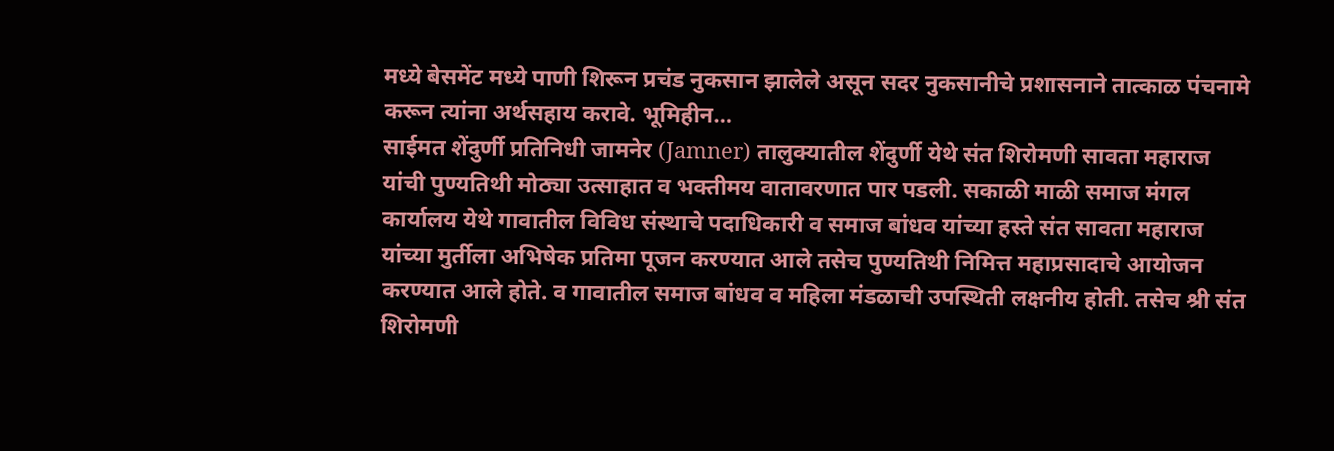मध्ये बेसमेंट मध्ये पाणी शिरून प्रचंड नुकसान झालेले असून सदर नुकसानीचे प्रशासनाने तात्काळ पंचनामे करून त्यांना अर्थसहाय करावे. भूमिहीन…
साईमत शेंदुर्णी प्रतिनिधी जामनेर (Jamner) तालुक्यातील शेंदुर्णी येथे संत शिरोमणी सावता महाराज यांची पुण्यतिथी मोठ्या उत्साहात व भक्तीमय वातावरणात पार पडली. सकाळी माळी समाज मंगल कार्यालय येथे गावातील विविध संस्थाचे पदाधिकारी व समाज बांधव यांच्या हस्ते संत सावता महाराज यांच्या मुर्तीला अभिषेक प्रतिमा पूजन करण्यात आले तसेच पुण्यतिथी निमित्त महाप्रसादाचे आयोजन करण्यात आले होते. व गावातील समाज बांधव व महिला मंडळाची उपस्थिती लक्षनीय होती. तसेच श्री संत शिरोमणी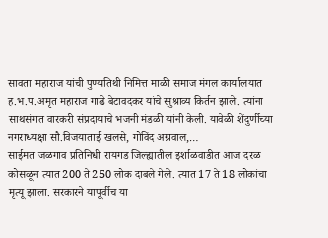सावता महाराज यांची पुण्यतिथी निमित्त माळी समाज मंगल कार्यालयात ह.भ.प.अमृत महाराज गाढे बेटावदकर यांचे सुश्राव्य किर्तन झाले. त्यांना साथसंगत वारकरी संप्रदायाचे भजनी मंडळी यांनी केली. यावेळी शेंदुर्णीच्या नगराध्यक्षा सौ.विजयाताई खलसे, गोविंद अग्रवाल,…
साईमत जळगाव प्रतिनिधी रायगड जिल्ह्यातील इर्शाळवाडीत आज दरळ कोसळून त्यात 200 ते 250 लोक दाबले गेले. त्यात 17 ते 18 लोकांचा मृत्यू झाला. सरकारने यापूर्वीच या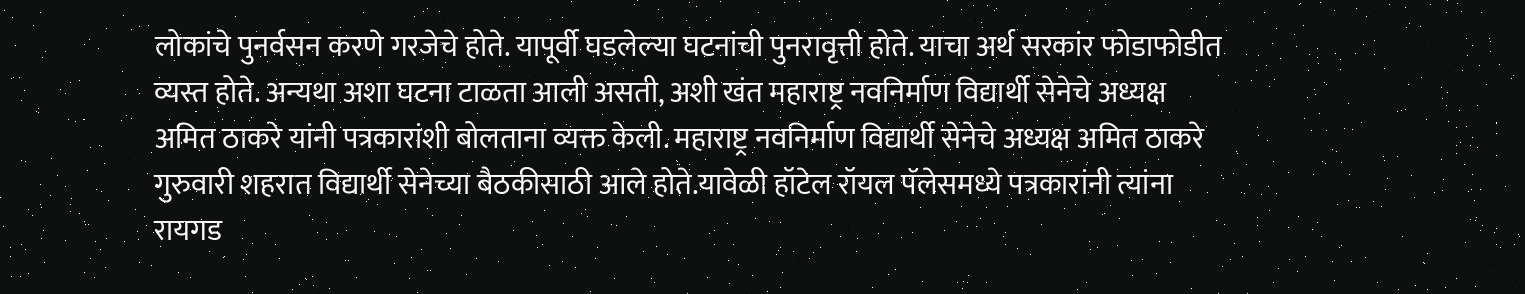लोकांचे पुनर्वसन करणे गरजेचे होते. यापूर्वी घडलेल्या घटनांची पुनरावृत्ती होते. याचा अर्थ सरकांर फोडाफोडीत व्यस्त होते. अन्यथा अशा घटना टाळता आली असती, अशी खंत महाराष्ट्र नवनिर्माण विद्यार्थी सेनेचे अध्यक्ष अमित ठाकरे यांनी पत्रकारांशी बोलताना व्यक्त केली. महाराष्ट्र नवनिर्माण विद्यार्थी सेनेचे अध्यक्ष अमित ठाकरे गुरुवारी शहरात विद्यार्थी सेनेच्या बैठकीसाठी आले होते.यावेळी हॉटेल रॉयल पॅलेसमध्ये पत्रकारांनी त्यांना रायगड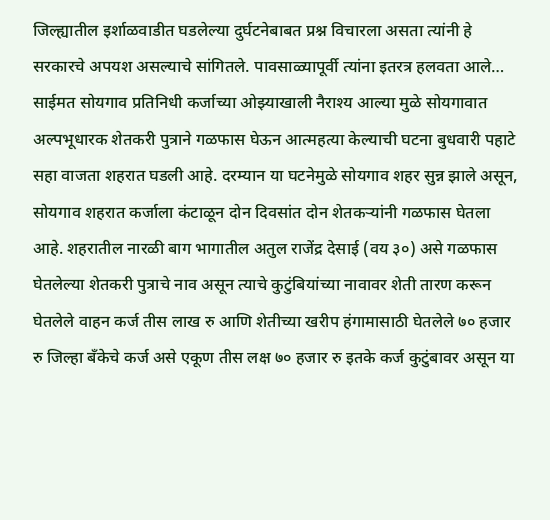जिल्ह्यातील इर्शाळवाडीत घडलेल्या दुर्घटनेबाबत प्रश्न विचारला असता त्यांनी हे सरकारचे अपयश असल्याचे सांगितले. पावसाळ्यापूर्वी त्यांना इतरत्र हलवता आले…
साईमत सोयगाव प्रतिनिधी कर्जाच्या ओझ्याखाली नैराश्य आल्या मुळे सोयगावात अल्पभूधारक शेतकरी पुत्राने गळफास घेऊन आत्महत्या केल्याची घटना बुधवारी पहाटे सहा वाजता शहरात घडली आहे. दरम्यान या घटनेमुळे सोयगाव शहर सुन्न झाले असून, सोयगाव शहरात कर्जाला कंटाळून दोन दिवसांत दोन शेतकऱ्यांनी गळफास घेतला आहे. शहरातील नारळी बाग भागातील अतुल राजेंद्र देसाई (वय ३०) असे गळफास घेतलेल्या शेतकरी पुत्राचे नाव असून त्याचे कुटुंबियांच्या नावावर शेती तारण करून घेतलेले वाहन कर्ज तीस लाख रु आणि शेतीच्या खरीप हंगामासाठी घेतलेले ७० हजार रु जिल्हा बँकेचे कर्ज असे एकूण तीस लक्ष ७० हजार रु इतके कर्ज कुटुंबावर असून या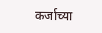कर्जाच्या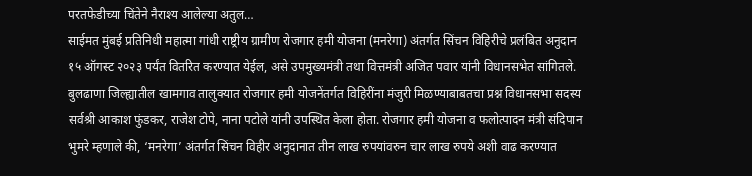परतफेडीच्या चिंतेने नैराश्य आलेल्या अतुल…
साईमत मुंबई प्रतिनिधी महात्मा गांधी राष्ट्रीय ग्रामीण रोजगार हमी योजना (मनरेगा) अंतर्गत सिंचन विहिरीचे प्रलंबित अनुदान १५ ऑगस्ट २०२३ पर्यंत वितरित करण्यात येईल, असे उपमुख्यमंत्री तथा वित्तमंत्री अजित पवार यांनी विधानसभेत सांगितले. बुलढाणा जिल्ह्यातील खामगाव तालुक्यात रोजगार हमी योजनेंतर्गत विहिरींना मंजुरी मिळण्याबाबतचा प्रश्न विधानसभा सदस्य सर्वश्री आकाश फुंडकर, राजेश टोपे, नाना पटोले यांनी उपस्थित केला होता. रोजगार हमी योजना व फलोत्पादन मंत्री संदिपान भुमरे म्हणाले की, ‘मनरेगा’ अंतर्गत सिंचन विहीर अनुदानात तीन लाख रुपयांवरुन चार लाख रुपये अशी वाढ करण्यात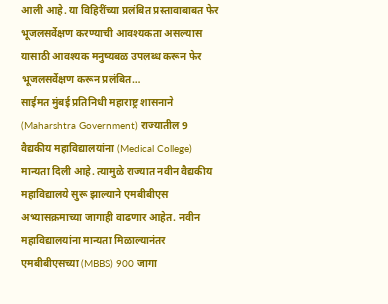आली आहे. या विहिरींच्या प्रलंबित प्रस्तावाबाबत फेर भूजलसर्वेक्षण करण्याची आवश्यकता असल्यास यासाठी आवश्यक मनुष्यबळ उपलब्ध करून फेर भूजलसर्वेक्षण करून प्रलंबित…
साईमत मुंबई प्रतिनिधी महाराष्ट्र शासनाने (Maharshtra Government) राज्यातील 9 वैद्यकीय महाविद्यालयांना (Medical College) मान्यता दिली आहे. त्यामुळे राज्यात नवीन वैद्यकीय महाविद्यालये सुरू झाल्याने एमबीबीएस अभ्यासक्रमाच्या जागाही वाढणार आहेत. नवीन महाविद्यालयांना मान्यता मिळाल्यानंतर एमबीबीएसच्या (MBBS) 900 जागा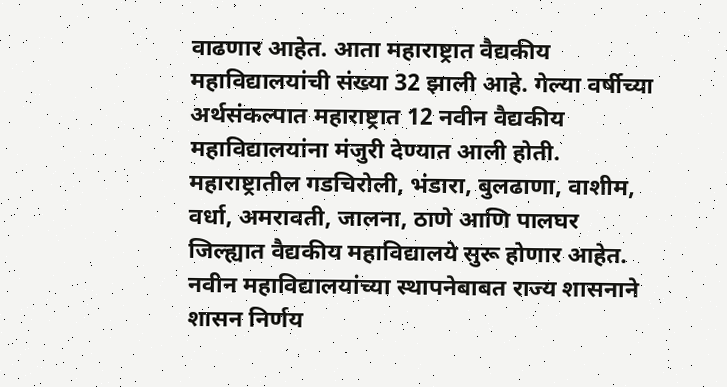वाढणार आहेत. आता महाराष्ट्रात वैद्यकीय महाविद्यालयांची संख्या 32 झाली आहे. गेल्या वर्षीच्या अर्थसंकल्पात महाराष्ट्रात 12 नवीन वैद्यकीय महाविद्यालयांना मंजुरी देण्यात आली होती. महाराष्ट्रातील गडचिरोली, भंडारा, बुलढाणा, वाशीम, वर्धा, अमरावती, जालना, ठाणे आणि पालघर जिल्ह्यात वैद्यकीय महाविद्यालये सुरू होणार आहेत. नवीन महाविद्यालयांच्या स्थापनेबाबत राज्य शासनाने शासन निर्णय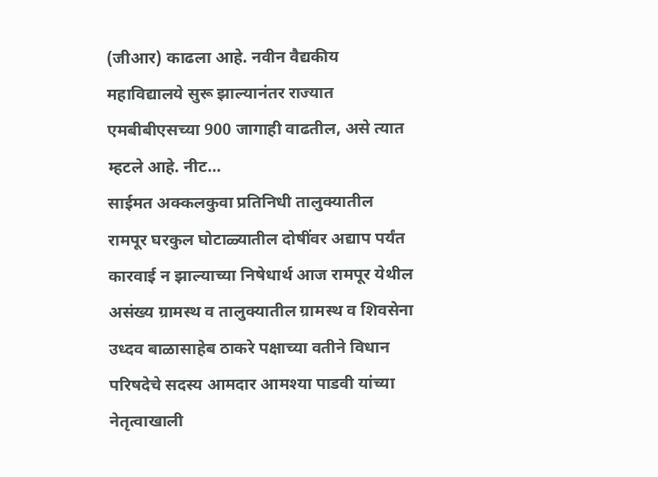(जीआर) काढला आहे. नवीन वैद्यकीय महाविद्यालये सुरू झाल्यानंतर राज्यात एमबीबीएसच्या 900 जागाही वाढतील, असे त्यात म्हटले आहे. नीट…
साईमत अक्कलकुवा प्रतिनिधी तालुक्यातील रामपूर घरकुल घोटाळ्यातील दोषींवर अद्याप पर्यंत कारवाई न झाल्याच्या निषेधार्थ आज रामपूर येथील असंख्य ग्रामस्थ व तालुक्यातील ग्रामस्थ व शिवसेना उध्दव बाळासाहेब ठाकरे पक्षाच्या वतीने विधान परिषदेचे सदस्य आमदार आमश्या पाडवी यांच्या नेतृत्वाखाली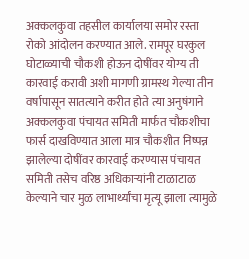अक्कलकुवा तहसील कार्यालया समोर रस्ता रोको आंदोलन करण्यात आले. रामपूर घरकुल घोटाळ्याची चौकशी होऊन दोषींवर योग्य ती कारवाई करावी अशी मागणी ग्रामस्थ गेल्या तीन वर्षापासून सातत्याने करीत होते त्या अनुषंगाने अक्कलकुवा पंचायत समिती मार्फत चौकशीचा फार्स दाखविण्यात आला मात्र चौकशीत निष्पन्न झालेल्या दोषींवर कारवाई करण्यास पंचायत समिती तसेच वरिष्ठ अधिकाऱ्यांनी टाळाटाळ केल्याने चार मुळ लाभार्थ्यांचा मृत्यू झाला त्यामुळे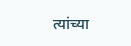त्यांच्या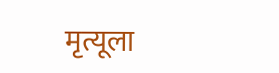मृत्यूला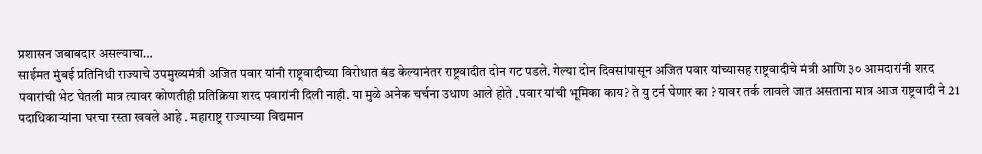प्रशासन जबाबदार असल्याचा…
साईमत मुंबई प्रतिनिधी राज्याचे उपमुख्यमंत्री अजित पवार यांनी राष्ट्रवादीच्या विरोधात बंड केल्यानंतर राष्ट्रवादीत दोन गट पडले. गेल्या दोन दिवसांपासून अजित पवार यांच्यासह राष्ट्रवादीचे मंत्री आणि ३० आमदारांनी शरद पवारांची भेट घेतली मात्र त्यावर कोणतीही प्रतिक्रिया शरद पवारांनी दिली नाही. या मुळे अनेक चर्चना उधाण आले होते .पवार यांची भूमिका काय? ते यु टर्न घेणार का ? यावर तर्क लावले जात असताना मात्र आज राष्ट्रवादी ने 21 पदाधिकाऱ्यांना घरचा रस्ता खवले आहे . महाराष्ट्र राज्याच्या विद्यमान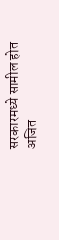सरकारमध्ये सामील होत अजित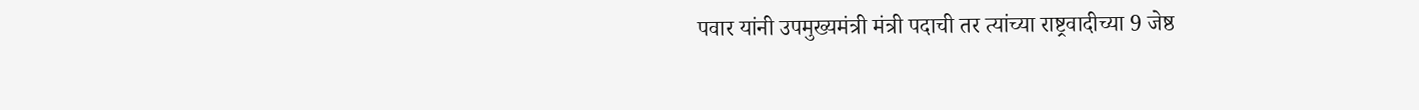पवार यांनी उपमुख्यमंत्री मंत्री पदाची तर त्यांच्या राष्ट्रवादीच्या 9 जेष्ठ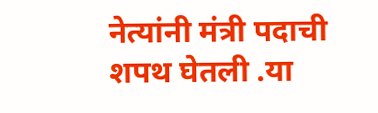नेत्यांनी मंत्री पदाची शपथ घेतली .या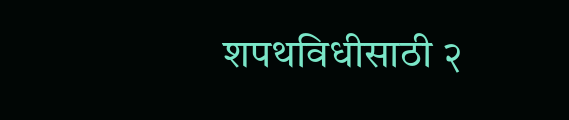शपथविधीसाठी २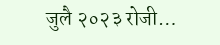जुलै २०२३ रोजी…